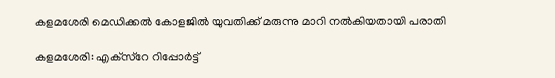കളമശേരി മെഡിക്കല്‍ കോളജില്‍ യുവതിക്ക് മരുന്നു മാറി നല്‍കിയതായി പരാതി

കളമശേരി: എക്‌സ്‌റേ റിപ്പോര്‍ട്ട്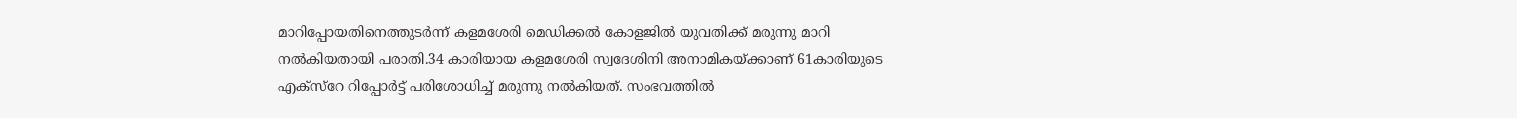മാറിപ്പോയതിനെത്തുടര്‍ന്ന് കളമശേരി മെഡിക്കല്‍ കോളജില്‍ യുവതിക്ക് മരുന്നു മാറി നല്‍കിയതായി പരാതി.34 കാരിയായ കളമശേരി സ്വദേശിനി അനാമികയ്ക്കാണ് 61കാരിയുടെ എക്‌സ്‌റേ റിപ്പോര്‍ട്ട് പരിശോധിച്ച്‌ മരുന്നു നല്‍കിയത്. സംഭവത്തില്‍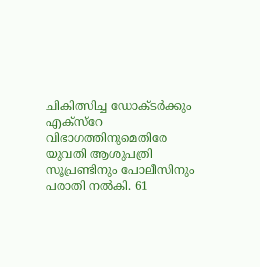ചികിത്സിച്ച ഡോക്ടര്‍ക്കും എക്‌സ്‌റേ വിഭാഗത്തിനുമെതിരേ യുവതി ആശുപത്രി സൂപ്രണ്ടിനും പോലീസിനും പരാതി നല്‍കി. 61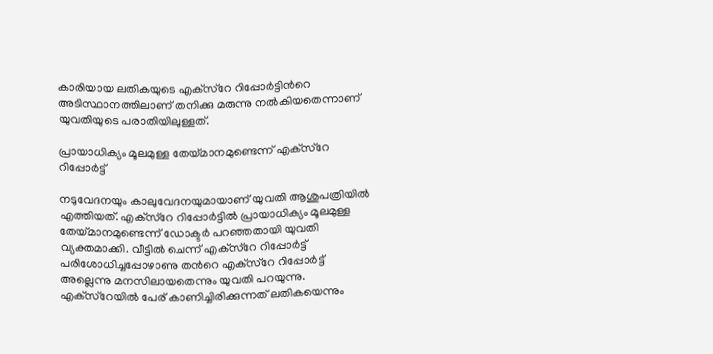കാരിയായ ലതികയുടെ എക്‌സ്‌റേ റിപ്പോര്‍ട്ടിന്‍റെ അടിസ്ഥാനത്തിലാണ് തനിക്കു മരുന്നു നല്‍കിയതെന്നാണ് യുവതിയുടെ പരാതിയിലുള്ളത്.

പ്രായാധിക്യം മൂലമുള്ള തേയ്മാനമുണ്ടെന്ന് എക്‌സ്‌റേ റിപ്പോര്‍ട്ട്

നടുവേദനയും കാലുവേദനയുമായാണ് യുവതി ആശുപത്രിയില്‍ എത്തിയത്. എക്‌സ്‌റേ റിപ്പോര്‍ട്ടില്‍ പ്രായാധിക്യം മൂലമുള്ള തേയ്മാനമുണ്ടെന്ന് ഡോക്ടര്‍ പറഞ്ഞതായി യുവതി വ്യക്തമാക്കി. വീട്ടില്‍ ചെന്ന് എക്‌സ്‌റേ റിപ്പോര്‍ട്ട് പരിശോധിച്ചപ്പോഴാണു തന്‍റെ എക്‌സ്‌റേ റിപ്പോര്‍ട്ട് അല്ലെന്നു മനസിലായതെന്നും യുവതി പറയുന്നു. എക്‌സ്‌റേയില്‍ പേര് കാണിച്ചിരിക്കുന്നത് ലതികയെന്നും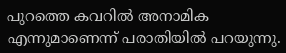പുറത്തെ കവറില്‍ അനാമിക എന്നുമാണെന്ന് പരാതിയില്‍ പറയുന്നു.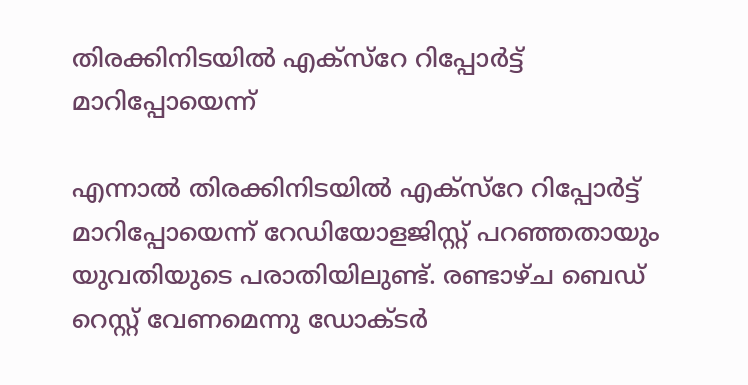തിരക്കിനിടയില്‍ എക്‌സ്‌റേ റിപ്പോര്‍ട്ട് മാറിപ്പോയെന്ന്

എന്നാല്‍ തിരക്കിനിടയില്‍ എക്‌സ്‌റേ റിപ്പോര്‍ട്ട് മാറിപ്പോയെന്ന് റേഡിയോളജിസ്റ്റ് പറഞ്ഞതായും യുവതിയുടെ പരാതിയിലുണ്ട്. രണ്ടാഴ്ച ബെഡ് റെസ്റ്റ് വേണമെന്നു ഡോക്ടര്‍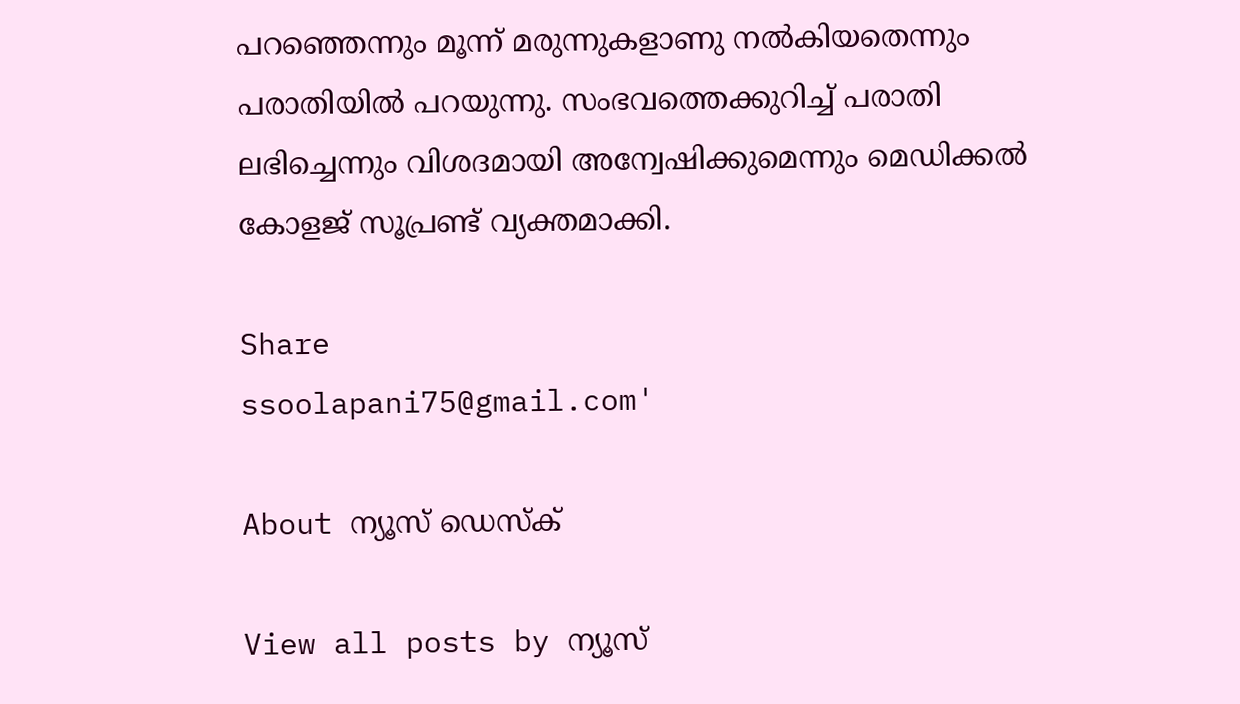പറഞ്ഞെന്നും മൂന്ന് മരുന്നുകളാണു നല്‍കിയതെന്നും പരാതിയില്‍ പറയുന്നു. സംഭവത്തെക്കുറിച്ച്‌ പരാതി ലഭിച്ചെന്നും വിശദമായി അന്വേഷിക്കുമെന്നും മെഡിക്കല്‍ കോളജ് സൂപ്രണ്ട് വ്യക്തമാക്കി.

Share
ssoolapani75@gmail.com'

About ന്യൂസ് ഡെസ്ക്

View all posts by ന്യൂസ്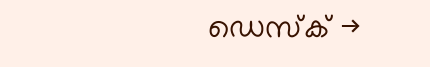ഡെസ്ക് →